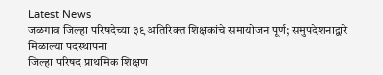Latest News
जळगाव जिल्हा परिषदेच्या ३९ अतिरिक्त शिक्षकांचे समायोजन पूर्ण; समुपदेशनाद्वारे मिळाल्या पदस्थापना
जिल्हा परिषद प्राथमिक शिक्षण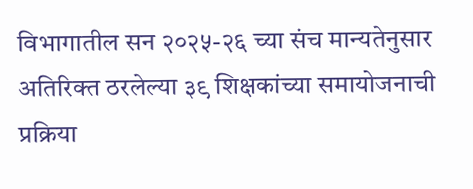विभागातील सन २०२५-२६ च्या संच मान्यतेनुसार अतिरिक्त ठरलेल्या ३९ शिक्षकांच्या समायोजनाची प्रक्रिया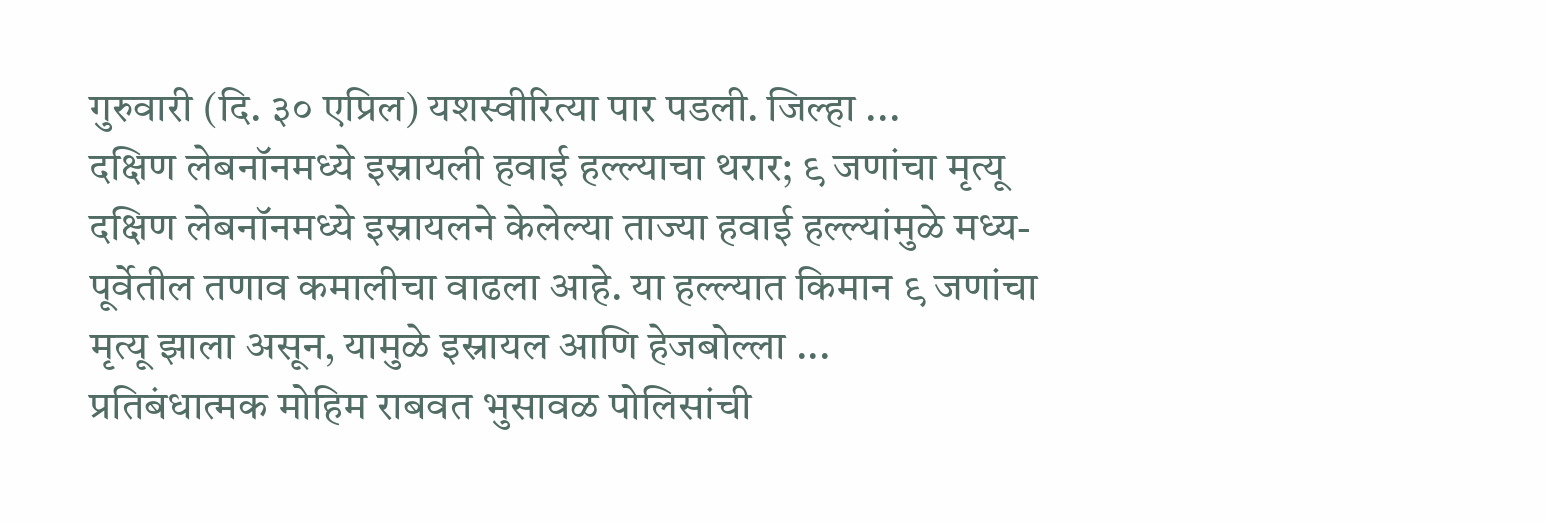गुरुवारी (दि. ३० एप्रिल) यशस्वीरित्या पार पडली. जिल्हा ...
दक्षिण लेबनॉनमध्ये इस्रायली हवाई हल्ल्याचा थरार; ९ जणांचा मृत्यू
दक्षिण लेबनॉनमध्ये इस्रायलने केलेल्या ताज्या हवाई हल्ल्यांमुळे मध्य-पूर्वेतील तणाव कमालीचा वाढला आहे. या हल्ल्यात किमान ९ जणांचा मृत्यू झाला असून, यामुळे इस्रायल आणि हेजबोल्ला ...
प्रतिबंधात्मक मोहिम राबवत भुसावळ पोलिसांची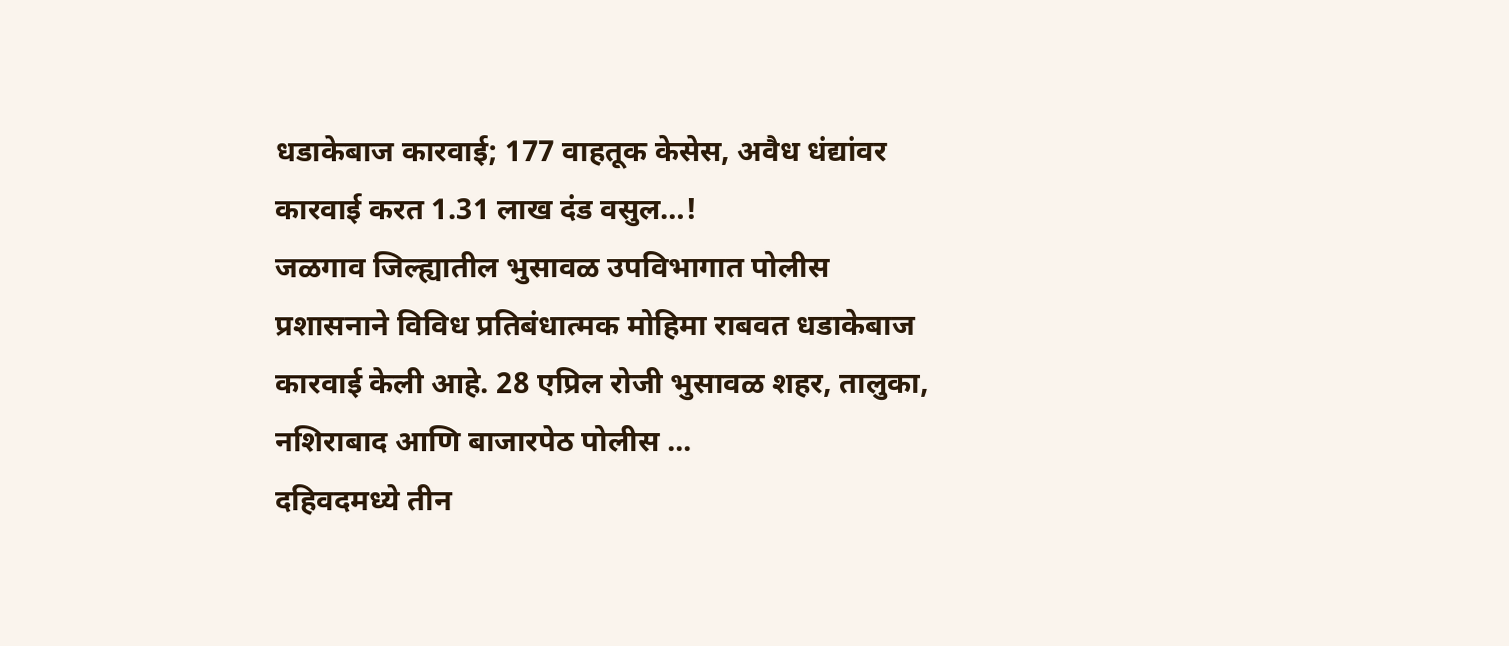धडाकेबाज कारवाई; 177 वाहतूक केसेस, अवैध धंद्यांवर कारवाई करत 1.31 लाख दंड वसुल…!
जळगाव जिल्ह्यातील भुसावळ उपविभागात पोलीस प्रशासनाने विविध प्रतिबंधात्मक मोहिमा राबवत धडाकेबाज कारवाई केली आहे. 28 एप्रिल रोजी भुसावळ शहर, तालुका, नशिराबाद आणि बाजारपेठ पोलीस ...
दहिवदमध्ये तीन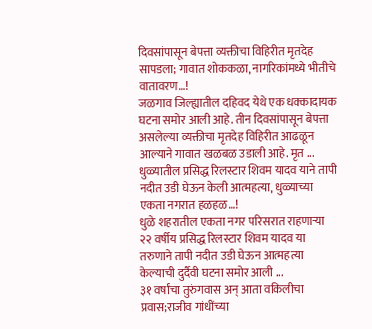दिवसांपासून बेपत्ता व्यक्तीचा विहिरीत मृतदेह सापडला; गावात शोककळा, नागरिकांमध्ये भीतीचे वातावरण…!
जळगाव जिल्ह्यातील दहिवद येथे एक धक्कादायक घटना समोर आली आहे. तीन दिवसांपासून बेपत्ता असलेल्या व्यक्तीचा मृतदेह विहिरीत आढळून आल्याने गावात खळबळ उडाली आहे. मृत ...
धुळ्यातील प्रसिद्ध रिलस्टार शिवम यादव याने तापी नदीत उडी घेऊन केली आत्महत्या, धुळ्याच्या एकता नगरात हळहळ…!
धुळे शहरातील एकता नगर परिसरात राहणाऱ्या २२ वर्षीय प्रसिद्ध रिलस्टार शिवम यादव या तरुणाने तापी नदीत उडी घेऊन आत्महत्या केल्याची दुर्दैवी घटना समोर आली ...
३१ वर्षांचा तुरुंगवास अन् आता वकिलीचा प्रवास;राजीव गांधींच्या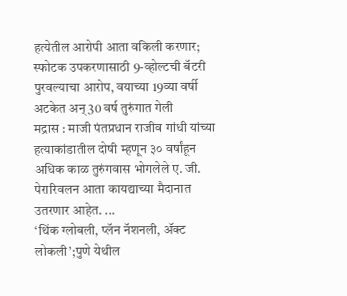हत्येतील आरोपी आता वकिली करणार; स्फोटक उपकरणासाठी 9-व्होल्टची बॅटरी पुरवल्याचा आरोप, वयाच्या 19व्या वर्षी अटकेत अन् 30 वर्ष तुरुंगात गेली
मद्रास : माजी पंतप्रधान राजीव गांधी यांच्या हत्याकांडातील दोषी म्हणून ३० वर्षांहून अधिक काळ तुरुंगवास भोगलेले ए. जी. पेरारिवलन आता कायद्याच्या मैदानात उतरणार आहेत. ...
‘थिंक ग्लोबली, प्लॅन नॅशनली, ॲक्ट लोकली’;पुणे येथील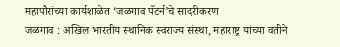महापौरांच्या कार्यशाळेत ‘जळगाव पॅटर्न’चे सादरीकरण
जळगाव : अखिल भारतीय स्थानिक स्वराज्य संस्था, महाराष्ट्र यांच्या वतीने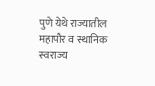पुणे येथे राज्यातील महापौर व स्थानिक स्वराज्य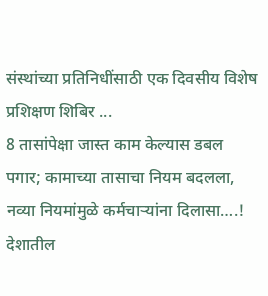संस्थांच्या प्रतिनिधींसाठी एक दिवसीय विशेष प्रशिक्षण शिबिर ...
8 तासांपेक्षा जास्त काम केल्यास डबल पगार; कामाच्या तासाचा नियम बदलला, नव्या नियमांमुळे कर्मचाऱ्यांना दिलासा….!
देशातील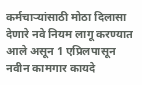कर्मचाऱ्यांसाठी मोठा दिलासा देणारे नवे नियम लागू करण्यात आले असून 1 एप्रिलपासून नवीन कामगार कायदे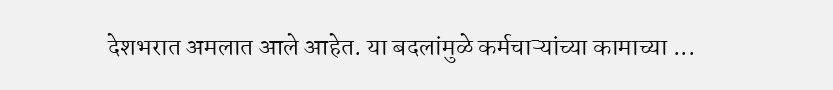देशभरात अमलात आले आहेत. या बदलांमुळे कर्मचाऱ्यांच्या कामाच्या ...